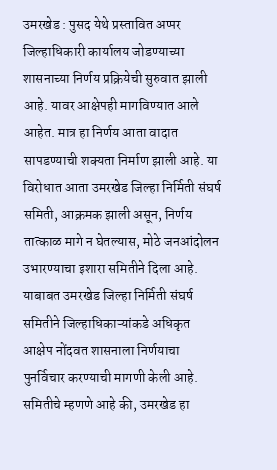उमरखेड : पुसद येथे प्रस्तावित अप्पर जिल्हाधिकारी कार्यालय जोडण्याच्या शासनाच्या निर्णय प्रक्रियेची सुरुवात झाली आहे. यावर आक्षेपही मागविण्यात आले आहेत. मात्र हा निर्णय आता वादात सापडण्याची शक्यता निर्माण झाली आहे. या विरोधात आता उमरखेड जिल्हा निर्मिती संघर्ष समिती, आक्रमक झाली असून, निर्णय तात्काळ मागे न घेतल्यास, मोठे जनआंदोलन उभारण्याचा इशारा समितीने दिला आहे.
याबाबत उमरखेड जिल्हा निर्मिती संघर्ष समितीने जिल्हाधिकाऱ्यांकडे अधिकृत आक्षेप नोंदवत शासनाला निर्णयाचा पुनर्विचार करण्याची मागणी केली आहे. समितीचे म्हणणे आहे की, उमरखेड हा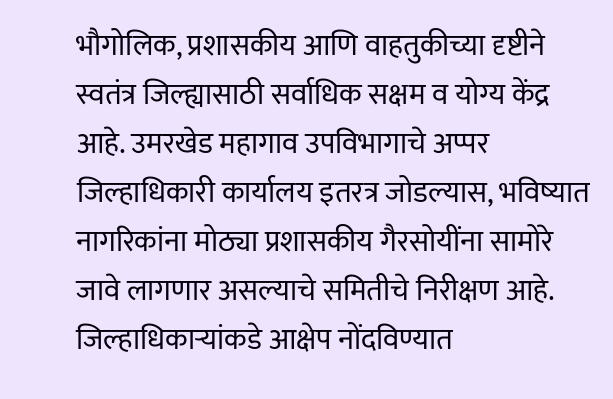भौगोलिक, प्रशासकीय आणि वाहतुकीच्या दृष्टीने स्वतंत्र जिल्ह्यासाठी सर्वाधिक सक्षम व योग्य केंद्र आहे. उमरखेड महागाव उपविभागाचे अप्पर जिल्हाधिकारी कार्यालय इतरत्र जोडल्यास, भविष्यात नागरिकांना मोठ्या प्रशासकीय गैरसोयींना सामोरे जावे लागणार असल्याचे समितीचे निरीक्षण आहे. जिल्हाधिकाऱ्यांकडे आक्षेप नोंदविण्यात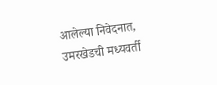आलेल्या निवेदनात, उमरखेडची मध्यवर्ती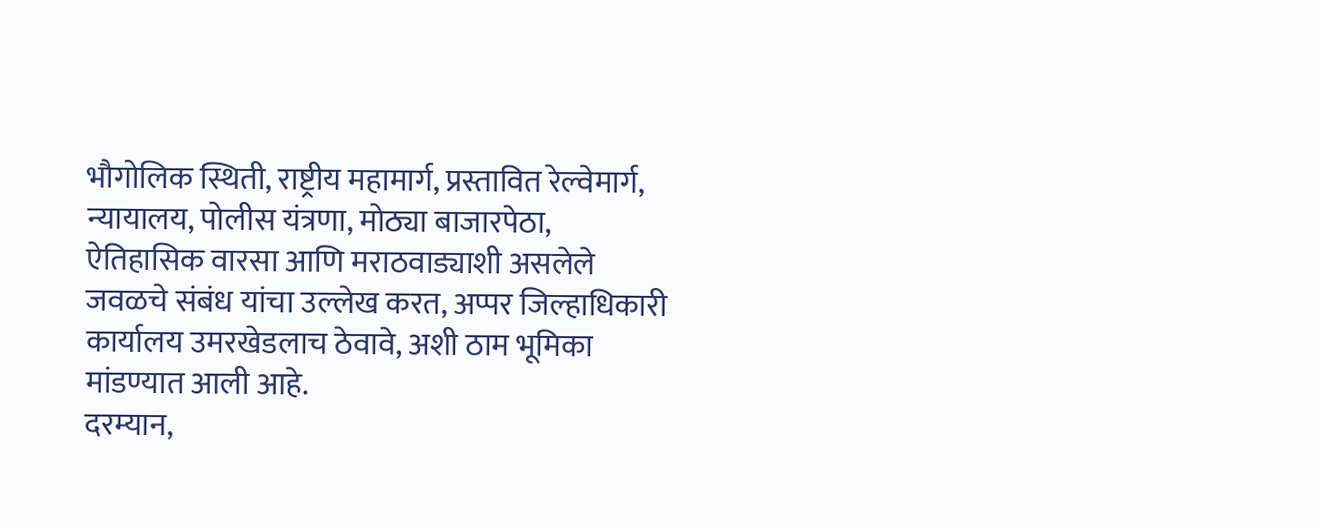भौगोलिक स्थिती, राष्ट्रीय महामार्ग, प्रस्तावित रेल्वेमार्ग, न्यायालय, पोलीस यंत्रणा, मोठ्या बाजारपेठा, ऐतिहासिक वारसा आणि मराठवाड्याशी असलेले जवळचे संबंध यांचा उल्लेख करत, अप्पर जिल्हाधिकारी कार्यालय उमरखेडलाच ठेवावे, अशी ठाम भूमिका मांडण्यात आली आहे.
दरम्यान,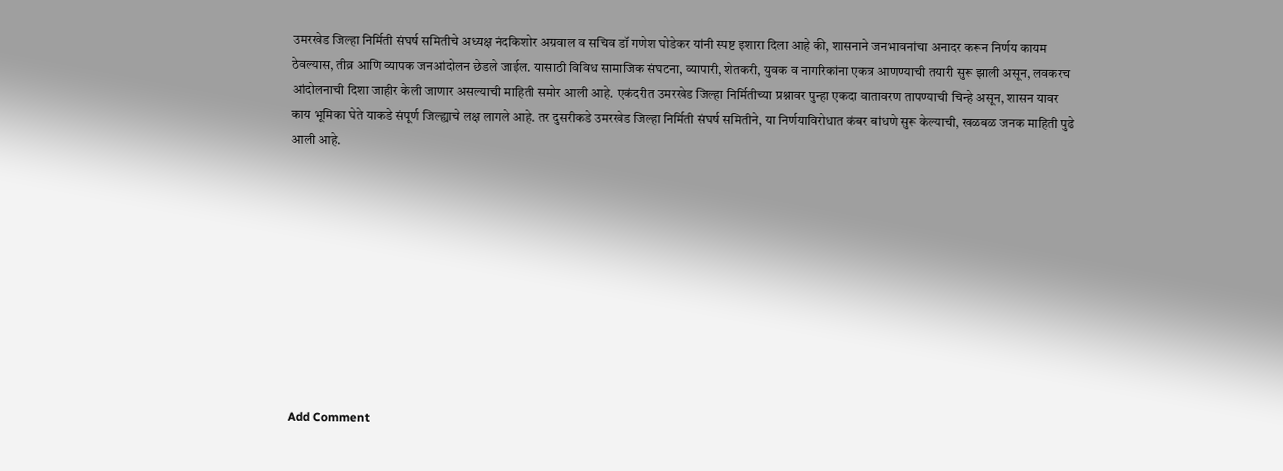उमरखेड जिल्हा निर्मिती संघर्ष समितीचे अध्यक्ष नंदकिशोर अग्रवाल व सचिव डॉ गणेश घोडेकर यांनी स्पष्ट इशारा दिला आहे की, शासनाने जनभावनांचा अनादर करून निर्णय कायम ठेवल्यास, तीव्र आणि व्यापक जनआंदोलन छेडले जाईल. यासाठी विविध सामाजिक संघटना, व्यापारी, शेतकरी, युवक व नागरिकांना एकत्र आणण्याची तयारी सुरू झाली असून, लवकरच आंदोलनाची दिशा जाहीर केली जाणार असल्याची माहिती समोर आली आहे. एकंदरीत उमरखेड जिल्हा निर्मितीच्या प्रश्नावर पुन्हा एकदा वातावरण तापण्याची चिन्हे असून, शासन यावर काय भूमिका घेते याकडे संपूर्ण जिल्ह्याचे लक्ष लागले आहे. तर दुसरीकडे उमरखेड जिल्हा निर्मिती संघर्ष समितीने, या निर्णयाविरोधात कंबर बांधणे सुरू केल्याची, खळबळ जनक माहिती पुढे आली आहे.










Add Comment